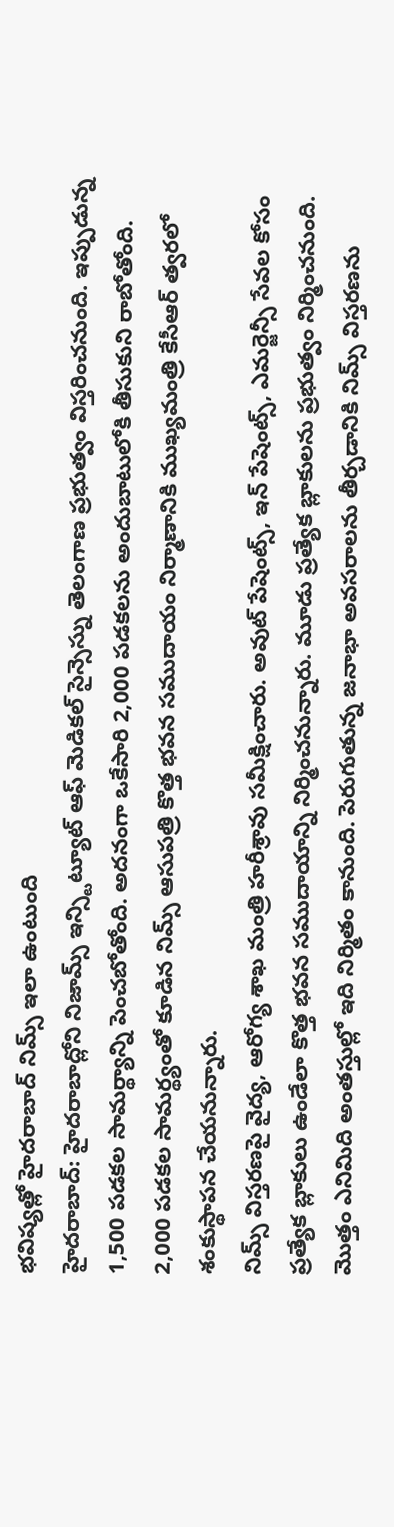భవిష్యత్లో హైదరాబాద్ నిమ్స్ ఇలా ఉంటుంది
హైదరాబాద్: హైదరాబాద్లోని నిజామ్స్ ఇన్స్టిట్యూట్ ఆఫ్ మెడికల్ సైన్సెస్ను తెలంగాణ ప్రభుత్వం విస్తరించనుంది. ఇప్పుడున్న 1,500 పడకల సామర్థ్యాన్ని పెంచబోతోంది. అదనంగా ఒకేసారి 2,000 పడకలను అందుబాటులోకి తీసుకుని రాబోతోంది. 2,000 పడకల సామర్థ్యంతో కూడిన నిమ్స్ ఆసుపత్రి కొత్త భవన సముదాయం నిర్మాణానికి ముఖ్యమంత్రి కేసీఆర్ త్వరలో శంకుస్థాపన చేయనున్నారు.
నిమ్స్ విస్తరణపై వైద్య, ఆరోగ్య శాఖ మంత్రి హరీశ్రావు సమీక్షించారు. అవుట్ పేషెంట్స్, ఇన్ పేషెంట్స్, ఎమర్జెన్సీ సేవల కోసం ప్రత్యేక బ్లాకులు ఉండేలా కొత్త భవన సముదాయాన్ని నిర్మించనున్నారు. మూడు ప్రత్యేక బ్లాకులను ప్రభుత్వం నిర్మించనుంది. మొత్తం ఎనిమిది అంతస్తుల్లో ఇది నిర్మితం కానుంది. పెరుగుతున్న జనాభా అవసరాలను తీర్చడానికి నిమ్స్ విస్తరణను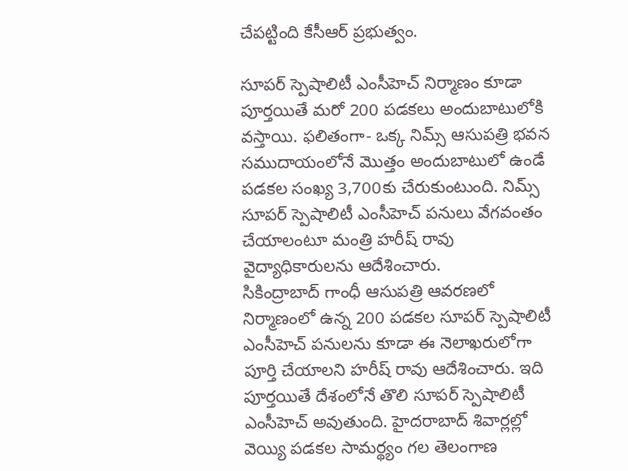చేపట్టింది కేసీఆర్ ప్రభుత్వం.

సూపర్ స్పెషాలిటీ ఎంసీహెచ్ నిర్మాణం కూడా పూర్తయితే మరో 200 పడకలు అందుబాటులోకి వస్తాయి. ఫలితంగా- ఒక్క నిమ్స్ ఆసుపత్రి భవన సముదాయంలోనే మొత్తం అందుబాటులో ఉండే పడకల సంఖ్య 3,700కు చేరుకుంటుంది. నిమ్స్ సూపర్ స్పెషాలిటీ ఎంసీహెచ్ పనులు వేగవంతం చేయాలంటూ మంత్రి హరీష్ రావు వైద్యాధికారులను ఆదేశించారు.
సికింద్రాబాద్ గాంధీ ఆసుపత్రి ఆవరణలో నిర్మాణంలో ఉన్న 200 పడకల సూపర్ స్పెషాలిటీ ఎంసీహెచ్ పనులను కూడా ఈ నెలాఖరులోగా పూర్తి చేయాలని హరీష్ రావు ఆదేశించారు. ఇది పూర్తయితే దేశంలోనే తొలి సూపర్ స్పెషాలిటీ ఎంసీహెచ్ అవుతుంది. హైదరాబాద్ శివార్లల్లో వెయ్యి పడకల సామర్థ్యం గల తెలంగాణ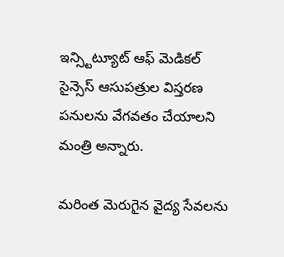ఇన్స్టిట్యూట్ ఆఫ్ మెడికల్ సైన్సెస్ ఆసుపత్రుల విస్తరణ పనులను వేగవతం చేయాలని మంత్రి అన్నారు.

మరింత మెరుగైన వైద్య సేవలను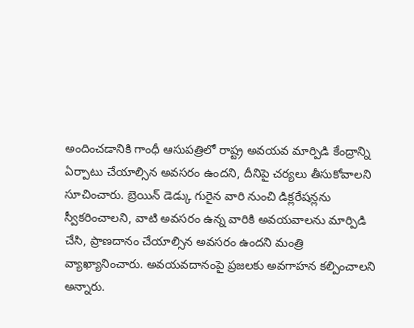అందించడానికి గాంధీ ఆసుపత్రిలో రాష్ట్ర అవయవ మార్పిడి కేంద్రాన్ని ఏర్పాటు చేయాల్సిన అవసరం ఉందని, దీనిపై చర్యలు తీసుకోవాలని సూచించారు. బ్రెయిన్ డెడ్కు గురైన వారి నుంచి డిక్లరేషన్లను స్వీకరించాలని, వాటి అవసరం ఉన్న వారికి అవయవాలను మార్పిడి చేసి, ప్రాణదానం చేయాల్సిన అవసరం ఉందని మంత్రి వ్యాఖ్యానించారు. అవయవదానంపై ప్రజలకు అవగాహన కల్పించాలని అన్నారు.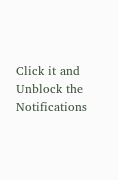Click it and Unblock the Notifications